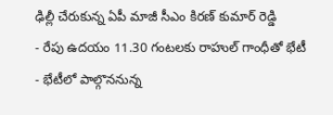ఢిల్లీ చేరుకున్న ఏపీ మాజీ సీఎం కిరణ్ కుమార్ రెడ్డి
- రేపు ఉదయం 11.30 గంటలకు రాహుల్ గాంధీతో భేటీ
- భేటీలో పాల్గొననున్న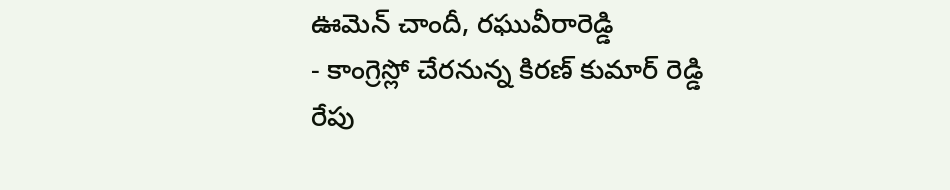ఊమెన్ చాందీ, రఘువీరారెడ్డి
- కాంగ్రెస్లో చేరనున్న కిరణ్ కుమార్ రెడ్డి
రేపు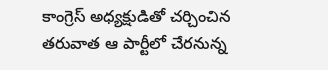కాంగ్రెస్ అధ్యక్షుడితో చర్చించిన తరువాత ఆ పార్టీలో చేరనున్న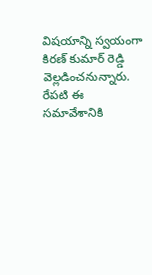విషయాన్ని స్వయంగా కిరణ్ కుమార్ రెడ్డి వెల్లడించనున్నారు. రేపటి ఈ సమావేశానికి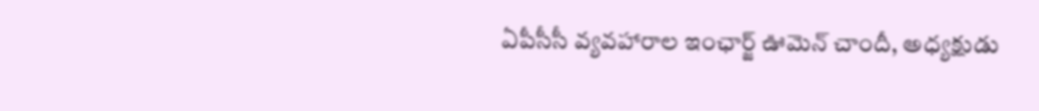ఏపీసీసీ వ్యవహారాల ఇంఛార్జ్ ఊమెన్ చాందీ, అధ్యక్షుడు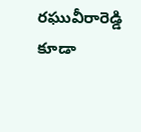రఘువీరారెడ్డి కూడా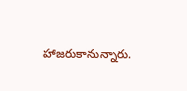హాజరుకానున్నారు.